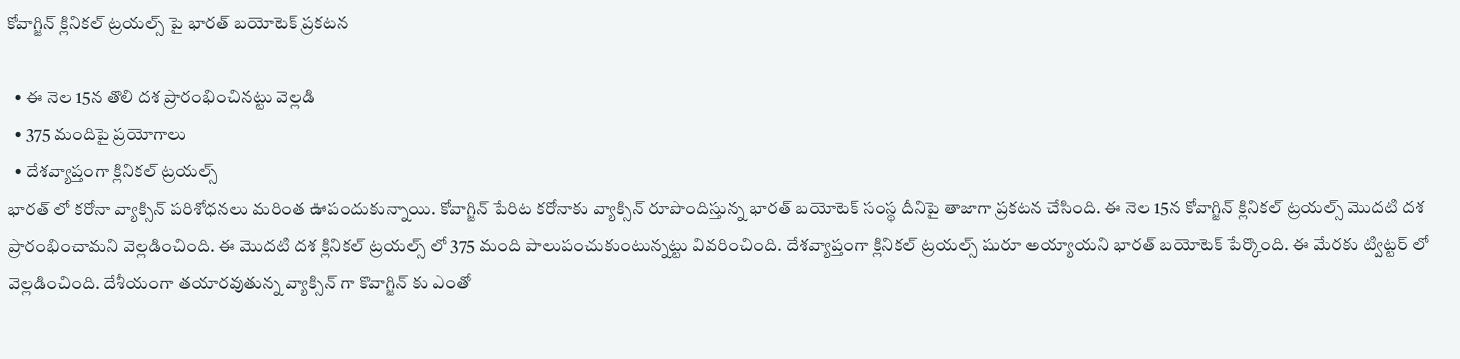కోవాగ్జిన్ క్లినికల్ ట్రయల్స్ పై భారత్ బయోటెక్ ప్రకటన

  • ఈ నెల 15న తొలి దశ ప్రారంభించినట్టు వెల్లడి
  • 375 మందిపై ప్రయోగాలు
  • దేశవ్యాప్తంగా క్లినికల్ ట్రయల్స్
భారత్ లో కరోనా వ్యాక్సిన్ పరిశోధనలు మరింత ఊపందుకున్నాయి. కోవాగ్జిన్ పేరిట కరోనాకు వ్యాక్సిన్ రూపొందిస్తున్న భారత్ బయోటెక్ సంస్థ దీనిపై తాజాగా ప్రకటన చేసింది. ఈ నెల 15న కోవాగ్జిన్ క్లినికల్ ట్రయల్స్ మొదటి దశ ప్రారంభించామని వెల్లడించింది. ఈ మొదటి దశ క్లినికల్ ట్రయల్స్ లో 375 మంది పాలుపంచుకుంటున్నట్టు వివరించింది. దేశవ్యాప్తంగా క్లినికల్ ట్రయల్స్ షురూ అయ్యాయని భారత్ బయోటెక్ పేర్కొంది. ఈ మేరకు ట్విట్టర్ లో వెల్లడించింది. దేశీయంగా తయారవుతున్న వ్యాక్సిన్ గా కొవాగ్జిన్ కు ఎంతో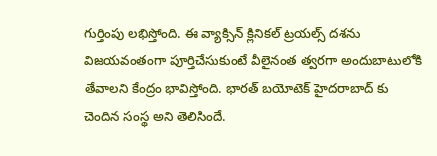గుర్తింపు లభిస్తోంది. ఈ వ్యాక్సిన్ క్లినికల్ ట్రయల్స్ దశను విజయవంతంగా పూర్తిచేసుకుంటే వీలైనంత త్వరగా అందుబాటులోకి తేవాలని కేంద్రం భావిస్తోంది. భారత్ బయోటెక్ హైదరాబాద్ కు చెందిన సంస్థ అని తెలిసిందే.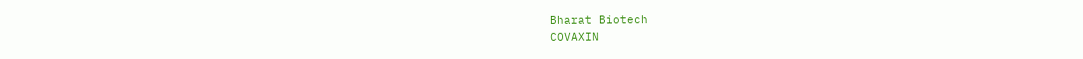Bharat Biotech
COVAXIN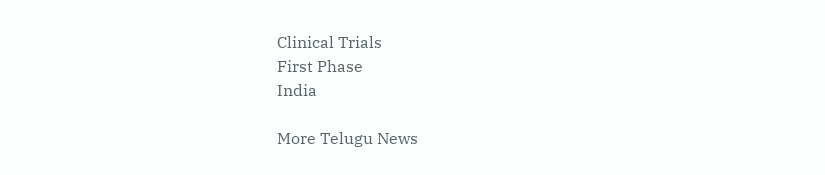Clinical Trials
First Phase
India

More Telugu News